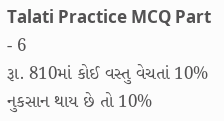Talati Practice MCQ Part - 6
રૂા. 810માં કોઈ વસ્તુ વેચતાં 10% નુકસાન થાય છે તો 10%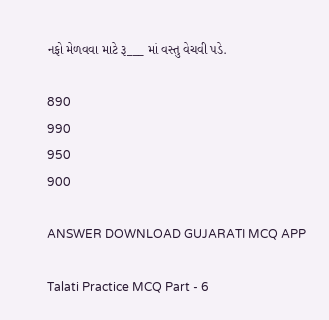નફો મેળવવા માટે રૂ___ માં વસ્તુ વેચવી પડે.

890
990
950
900

ANSWER DOWNLOAD GUJARATI MCQ APP

Talati Practice MCQ Part - 6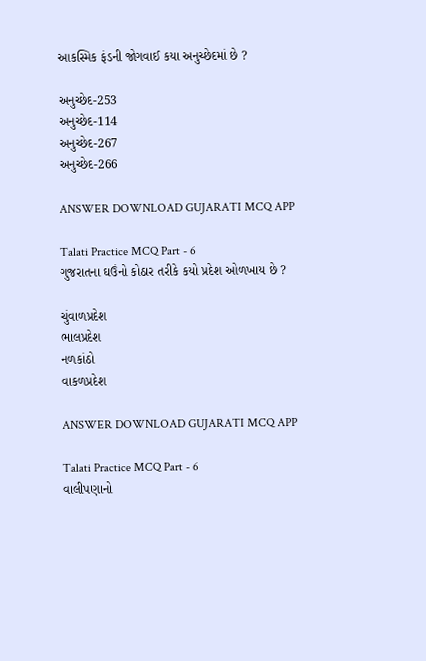આકસ્મિક ફંડની જોગવાઈ કયા અનુચ્છેદમાં છે ?

અનુચ્છેદ-253
અનુચ્છેદ-114
અનુચ્છેદ-267
અનુચ્છેદ-266

ANSWER DOWNLOAD GUJARATI MCQ APP

Talati Practice MCQ Part - 6
ગુજરાતના ઘઉંનો કોઠાર તરીકે કયો પ્રદેશ ઓળખાય છે ?

ચુંવાળપ્રદેશ
ભાલપ્રદેશ
નળકાંઠો
વાકળપ્રદેશ

ANSWER DOWNLOAD GUJARATI MCQ APP

Talati Practice MCQ Part - 6
વાલીપણાનો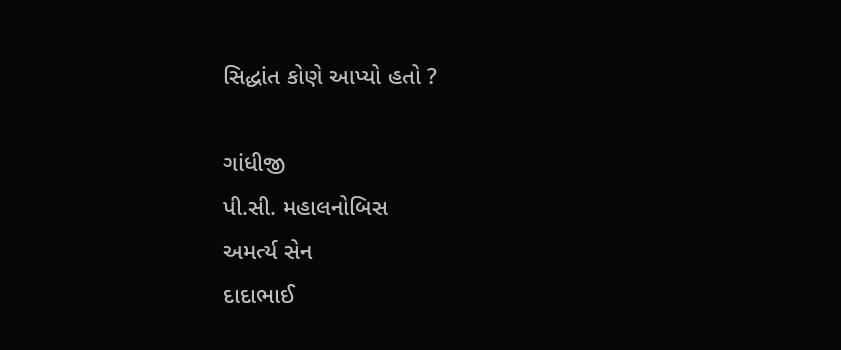સિદ્ધાંત કોણે આપ્યો હતો ?

ગાંધીજી
પી.સી. મહાલનોબિસ
અમર્ત્ય સેન
દાદાભાઈ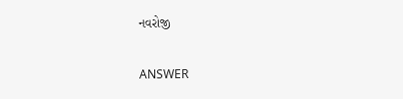નવરોજી

ANSWER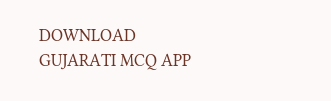DOWNLOAD GUJARATI MCQ APP